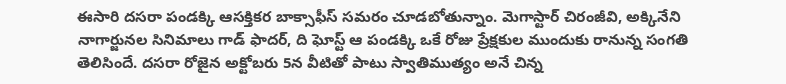ఈసారి దసరా పండక్కి ఆసక్తికర బాక్సాఫీస్ సమరం చూడబోతున్నాం. మెగాస్టార్ చిరంజీవి, అక్కినేని నాగార్జునల సినిమాలు గాడ్ ఫాదర్, ది ఘోస్ట్ ఆ పండక్కి ఒకే రోజు ప్రేక్షకుల ముందుకు రానున్న సంగతి తెలిసిందే. దసరా రోజైన అక్టోబరు 5న వీటితో పాటు స్వాతిముత్యం అనే చిన్న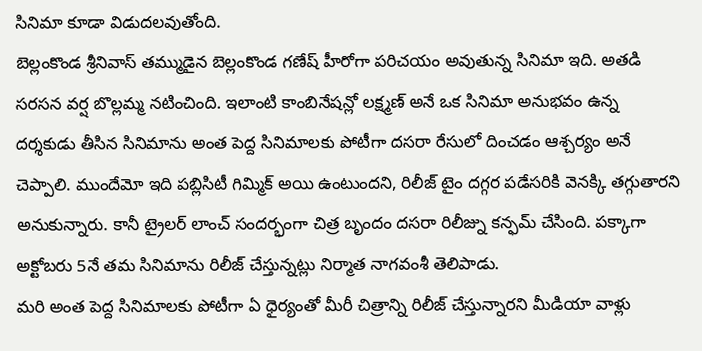సినిమా కూడా విడుదలవుతోంది.
బెల్లంకొండ శ్రీనివాస్ తమ్ముడైన బెల్లంకొండ గణేష్ హీరోగా పరిచయం అవుతున్న సినిమా ఇది. అతడి సరసన వర్ష బొల్లమ్మ నటించింది. ఇలాంటి కాంబినేషన్లో లక్ష్మణ్ అనే ఒక సినిమా అనుభవం ఉన్న దర్శకుడు తీసిన సినిమాను అంత పెద్ద సినిమాలకు పోటీగా దసరా రేసులో దించడం ఆశ్చర్యం అనే చెప్పాలి. ముందేమో ఇది పబ్లిసిటీ గిమ్మిక్ అయి ఉంటుందని, రిలీజ్ టైం దగ్గర పడేసరికి వెనక్కి తగ్గుతారని అనుకున్నారు. కానీ ట్రైలర్ లాంచ్ సందర్భంగా చిత్ర బృందం దసరా రిలీజ్ను కన్ఫమ్ చేసింది. పక్కాగా అక్టోబరు 5నే తమ సినిమాను రిలీజ్ చేస్తున్నట్లు నిర్మాత నాగవంశీ తెలిపాడు.
మరి అంత పెద్ద సినిమాలకు పోటీగా ఏ ధైర్యంతో మీరీ చిత్రాన్ని రిలీజ్ చేస్తున్నారని మీడియా వాళ్లు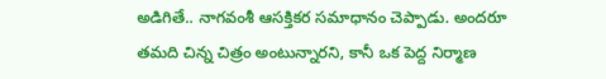అడిగితే.. నాగవంశీ ఆసక్తికర సమాధానం చెప్పాడు. అందరూ తమది చిన్న చిత్రం అంటున్నారని, కానీ ఒక పెద్ద నిర్మాణ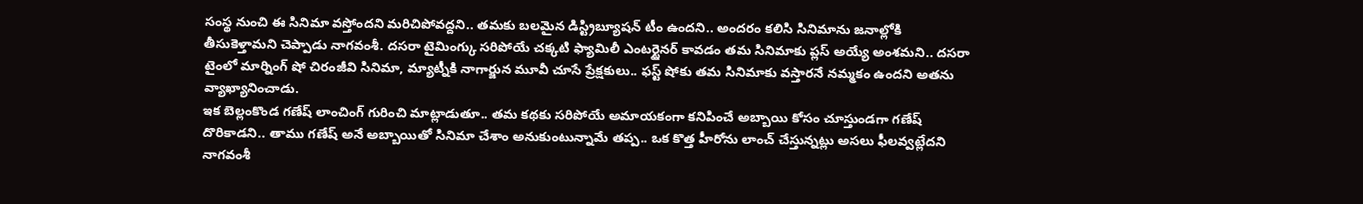సంస్థ నుంచి ఈ సినిమా వస్తోందని మరిచిపోవద్దని.. తమకు బలమైన డిస్ట్రిబ్యూషన్ టీం ఉందని.. అందరం కలిసి సినిమాను జనాల్లోకి తీసుకెళ్తామని చెప్పాడు నాగవంశీ. దసరా టైమింగ్కు సరిపోయే చక్కటి ఫ్యామిలీ ఎంటర్టైనర్ కావడం తమ సినిమాకు ప్లస్ అయ్యే అంశమని.. దసరా టైంలో మార్నింగ్ షో చిరంజీవి సినిమా, మ్యాట్నీకి నాగార్జున మూవీ చూసే ప్రేక్షకులు.. ఫస్ట్ షోకు తమ సినిమాకు వస్తారనే నమ్మకం ఉందని అతను వ్యాఖ్యానించాడు.
ఇక బెల్లంకొండ గణేష్ లాంచింగ్ గురించి మాట్లాడుతూ.. తమ కథకు సరిపోయే అమాయకంగా కనిపించే అబ్బాయి కోసం చూస్తుండగా గణేష్ దొరికాడని.. తాము గణేష్ అనే అబ్బాయితో సినిమా చేశాం అనుకుంటున్నామే తప్ప.. ఒక కొత్త హీరోను లాంచ్ చేస్తున్నట్లు అసలు ఫీలవ్వట్లేదని నాగవంశీ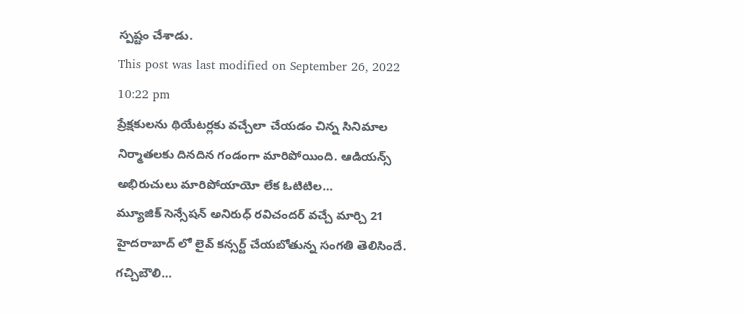స్పష్టం చేశాడు.
This post was last modified on September 26, 2022 10:22 pm
ప్రేక్షకులను థియేటర్లకు వచ్చేలా చేయడం చిన్న సినిమాల నిర్మాతలకు దినదిన గండంగా మారిపోయింది. ఆడియన్స్ అభిరుచులు మారిపోయాయో లేక ఓటిటిల…
మ్యూజిక్ సెన్సేషన్ అనిరుధ్ రవిచందర్ వచ్చే మార్చి 21 హైదరాబాద్ లో లైవ్ కన్సర్ట్ చేయబోతున్న సంగతి తెలిసిందే. గచ్చిబౌలి…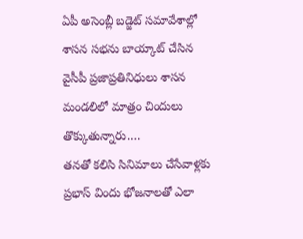ఏపీ అసెంబ్లీ బడ్జెట్ సమావేశాల్లో శాసన సభను బాయ్కాట్ చేసిన వైసీపీ ప్రజాప్రతినిధులు శాసన మండలిలో మాత్రం చిందులు తొక్కుతున్నారు.…
తనతో కలిసి సినిమాలు చేసేవాళ్లకు ప్రభాస్ విందు భోజనాలతో ఎలా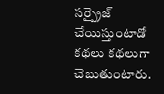సర్ప్రైజ్ చేయిస్తుంటాడో కథలు కథలుగా చెబుతుంటారు.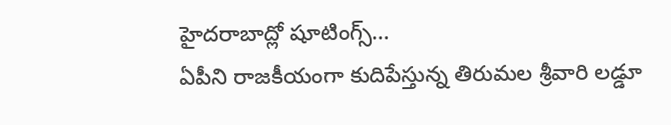హైదరాబాద్లో షూటింగ్స్…
ఏపీని రాజకీయంగా కుదిపేస్తున్న తిరుమల శ్రీవారి లడ్డూ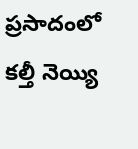ప్రసాదంలో కల్తీ నెయ్యి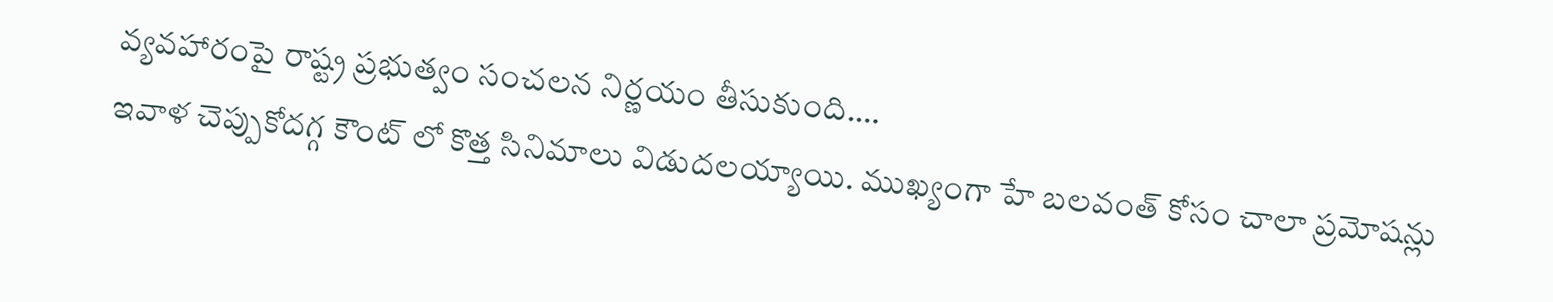వ్యవహారంపై రాష్ట్ర ప్రభుత్వం సంచలన నిర్ణయం తీసుకుంది.…
ఇవాళ చెప్పుకోదగ్గ కౌంట్ లో కొత్త సినిమాలు విడుదలయ్యాయి. ముఖ్యంగా హే బలవంత్ కోసం చాలా ప్రమోషన్లు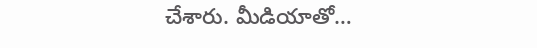చేశారు. మీడియాతో…